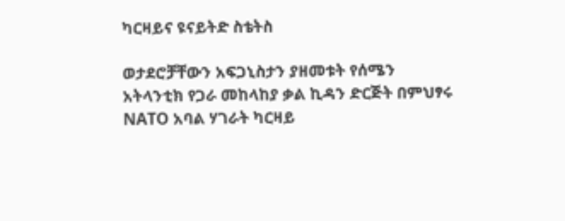ካርዛይና ዩናይትድ ስቴትስ

ወታደሮቻቸውን አፍጋኒስታን ያዘመቱት የሰሜን አትላንቲክ የጋራ መከላከያ ቃል ኪዳን ድርጅት በምህፃሩ NATO አባል ሃገራት ካርዛይ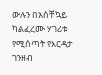ውሉን በአስቸኳይ ካልፈረሙ ሃገሪቱ የሚሰጣት የእርዳታ ገንዘብ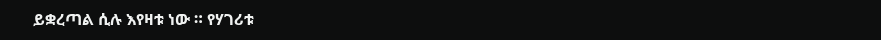ይቋረጣል ሲሉ እየዛቱ ነው ። የሃገሪቱ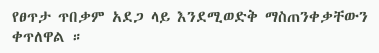የፀጥታ ጥበቃም አደጋ ላይ እንደሚወድቅ ማስጠንቀቃቸውን ቀጥለዋል ።